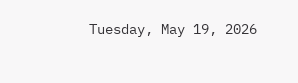Tuesday, May 19, 2026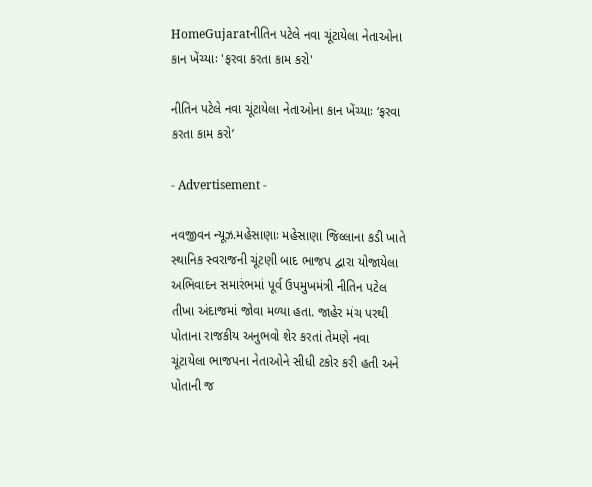HomeGujaratનીતિન પટેલે નવા ચૂંટાયેલા નેતાઓના કાન ખેંચ્યાઃ 'ફરવા કરતા કામ કરો'

નીતિન પટેલે નવા ચૂંટાયેલા નેતાઓના કાન ખેંચ્યાઃ ‘ફરવા કરતા કામ કરો’

- Advertisement -

નવજીવન ન્યૂઝ.મહેસાણાઃ મહેસાણા જિલ્લાના કડી ખાતે સ્થાનિક સ્વરાજની ચૂંટણી બાદ ભાજપ દ્વારા યોજાયેલા અભિવાદન સમારંભમાં પૂર્વ ઉપમુખમંત્રી નીતિન પટેલ તીખા અંદાજમાં જોવા મળ્યા હતા. જાહેર મંચ પરથી પોતાના રાજકીય અનુભવો શેર કરતાં તેમણે નવા ચૂંટાયેલા ભાજપના નેતાઓને સીધી ટકોર કરી હતી અને પોતાની જ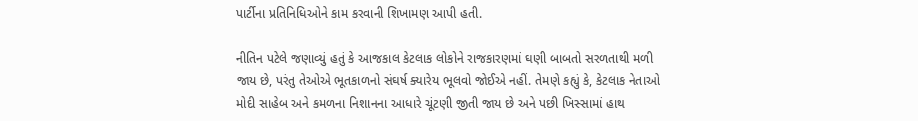પાર્ટીના પ્રતિનિધિઓને કામ કરવાની શિખામણ આપી હતી.

નીતિન પટેલે જણાવ્યું હતું કે આજકાલ કેટલાક લોકોને રાજકારણમાં ઘણી બાબતો સરળતાથી મળી જાય છે, પરંતુ તેઓએ ભૂતકાળનો સંઘર્ષ ક્યારેય ભૂલવો જોઈએ નહીં. તેમણે કહ્યું કે, કેટલાક નેતાઓ મોદી સાહેબ અને કમળના નિશાનના આધારે ચૂંટણી જીતી જાય છે અને પછી ખિસ્સામાં હાથ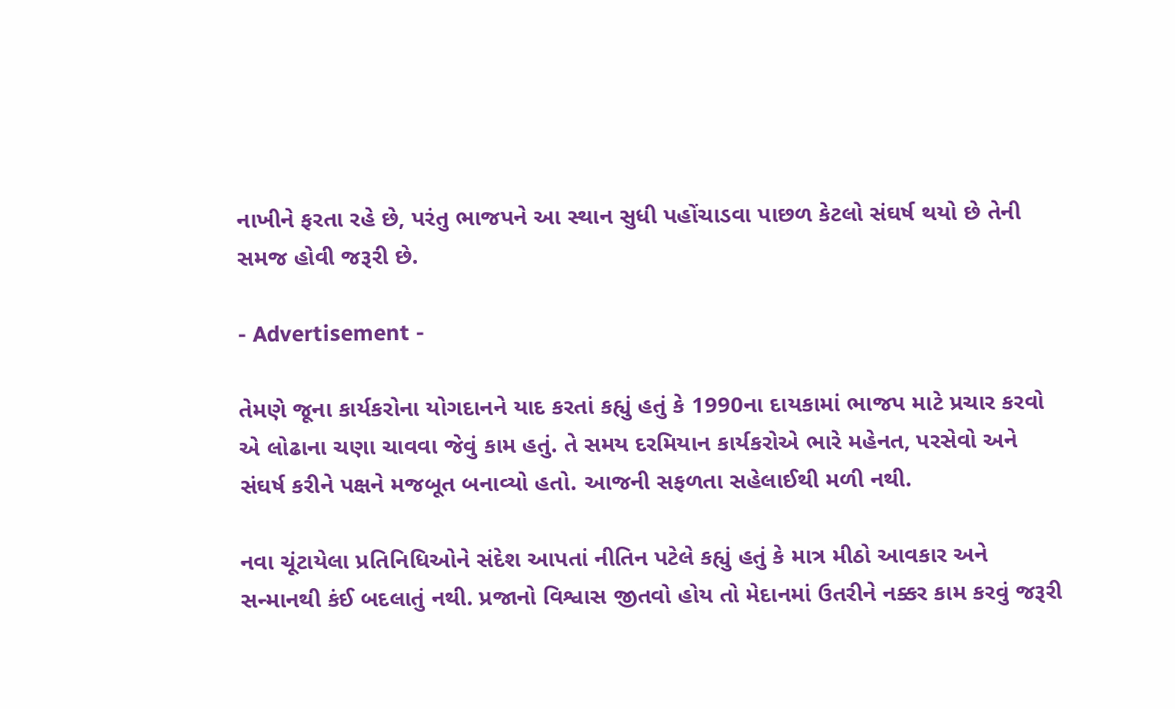નાખીને ફરતા રહે છે, પરંતુ ભાજપને આ સ્થાન સુધી પહોંચાડવા પાછળ કેટલો સંઘર્ષ થયો છે તેની સમજ હોવી જરૂરી છે.

- Advertisement -

તેમણે જૂના કાર્યકરોના યોગદાનને યાદ કરતાં કહ્યું હતું કે 1990ના દાયકામાં ભાજપ માટે પ્રચાર કરવો એ લોઢાના ચણા ચાવવા જેવું કામ હતું. તે સમય દરમિયાન કાર્યકરોએ ભારે મહેનત, પરસેવો અને સંઘર્ષ કરીને પક્ષને મજબૂત બનાવ્યો હતો. આજની સફળતા સહેલાઈથી મળી નથી.

નવા ચૂંટાયેલા પ્રતિનિધિઓને સંદેશ આપતાં નીતિન પટેલે કહ્યું હતું કે માત્ર મીઠો આવકાર અને સન્માનથી કંઈ બદલાતું નથી. પ્રજાનો વિશ્વાસ જીતવો હોય તો મેદાનમાં ઉતરીને નક્કર કામ કરવું જરૂરી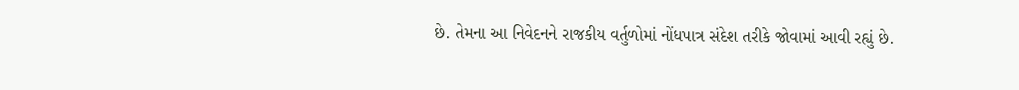છે. તેમના આ નિવેદનને રાજકીય વર્તુળોમાં નોંધપાત્ર સંદેશ તરીકે જોવામાં આવી રહ્યું છે.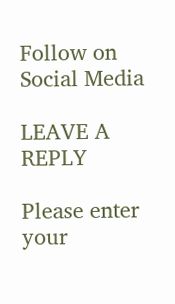Follow on Social Media

LEAVE A REPLY

Please enter your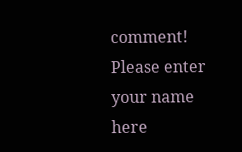comment!
Please enter your name here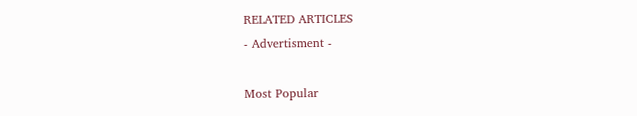RELATED ARTICLES
- Advertisment -

Most Popular